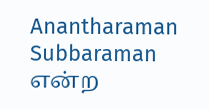Anantharaman Subbaraman என்ற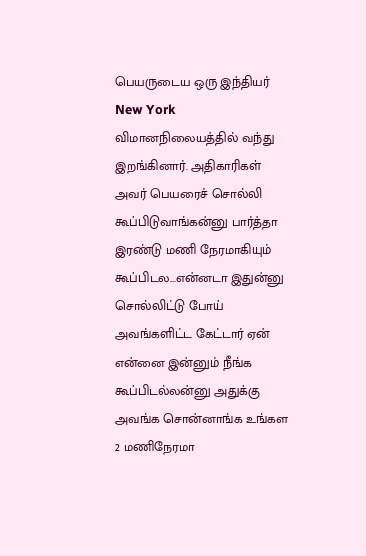பெயருடைய ஒரு இந்தியர் New York விமானநிலையத்தில் வந்து இறங்கினார். அதிகாரிகள் அவர் பெயரைச் சொல்லி கூப்பிடுவாங்கன்னு பார்த்தா இரண்டு மணி நேரமாகியும் கூப்பிடல...என்னடா இதுன்னு சொல்லிட்டு போய் அவங்களிட்ட கேட்டார் ஏன் என்னை இன்னும் நீங்க கூப்பிடல்லன்னு அதுக்கு அவங்க சொன்னாங்க உங்கள 2 மணிநேரமா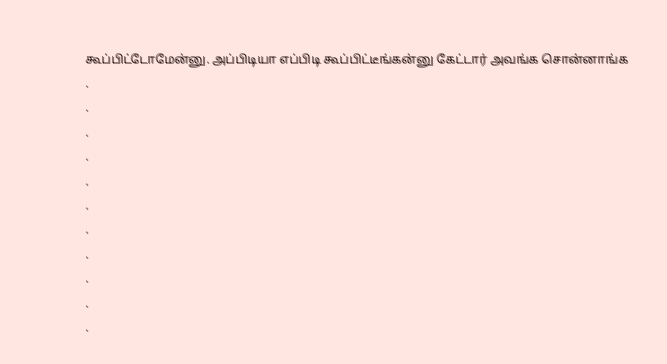கூப்பிட்டோமேன்னு. அப்பிடியா எப்பிடி கூப்பிட்டீங்கன்னு கேட்டார் அவங்க சொன்னாங்க
.
.
.
.
.
.
.
.
.
.
.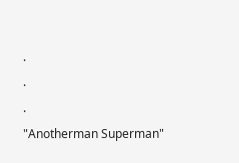.
.
.
"Anotherman Superman"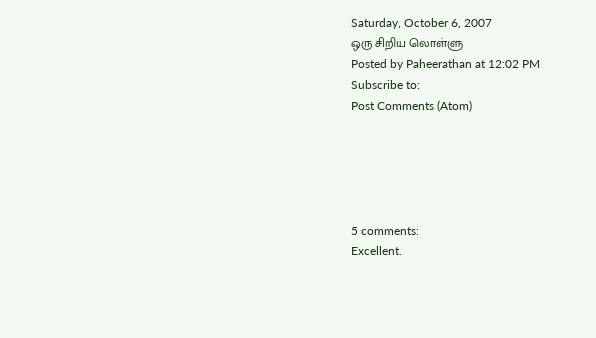Saturday, October 6, 2007
ஒரு சிறிய லொள்ளு
Posted by Paheerathan at 12:02 PM
Subscribe to:
Post Comments (Atom)





5 comments:
Excellent.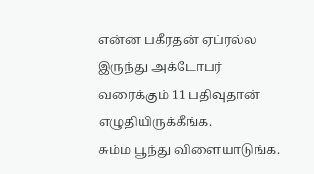என்ன பகீரதன் ஏப்ரல்ல இருந்து அக்டோபர் வரைக்கும் 11 பதிவுதான் எழுதியிருக்கீங்க.
சும்ம பூந்து விளையாடுங்க.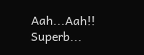Aah...Aah!! Superb...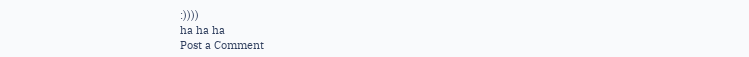:))))
ha ha ha
Post a Comment